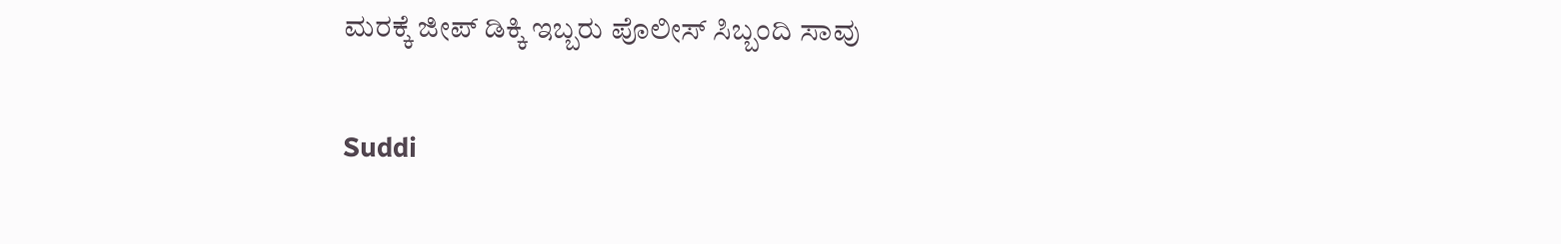ಮರಕ್ಕೆ ಜೀಪ್ ಡಿಕ್ಕಿ ಇಬ್ಬರು ಪೊಲೀಸ್ ಸಿಬ್ಬಂದಿ ಸಾವು

Suddi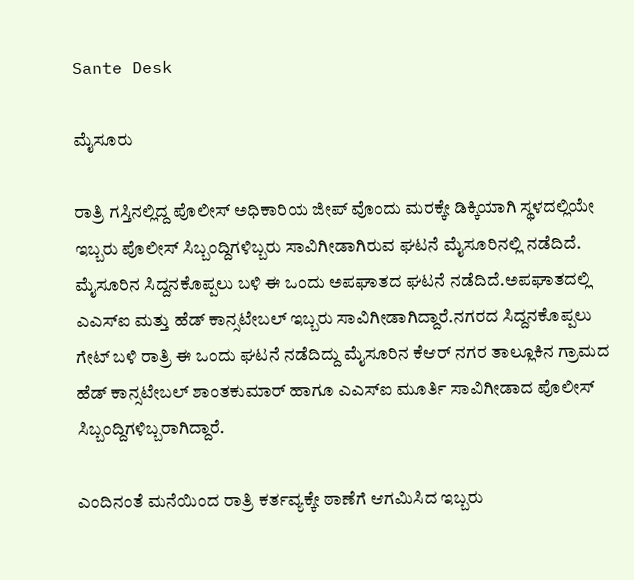Sante Desk

ಮೈಸೂರು

ರಾತ್ರಿ ಗಸ್ತಿನಲ್ಲಿದ್ದ ಪೊಲೀಸ್ ಅಧಿಕಾರಿಯ ಜೀಪ್ ವೊಂದು ಮರಕ್ಕೇ ಡಿಕ್ಕಿಯಾಗಿ ಸ್ಥಳದಲ್ಲಿಯೇ ಇಬ್ಬರು ಪೊಲೀಸ್ ಸಿಬ್ಬಂದ್ದಿಗಳಿಬ್ಬರು ಸಾವಿಗೀಡಾಗಿರುವ ಘಟನೆ ಮೈಸೂರಿನಲ್ಲಿ ನಡೆದಿದೆ. ಮೈಸೂರಿನ ಸಿದ್ದನಕೊಪ್ಪಲು ಬಳಿ ಈ ಒಂದು ಅಪಘಾತದ ಘಟನೆ ನಡೆದಿದೆ.ಅಪಘಾತದಲ್ಲಿ ಎಎಸ್‌ಐ ಮತ್ತು ಹೆಡ್ ಕಾನ್ಸಟೇಬಲ್ ಇಬ್ಬರು ಸಾವಿಗೀಡಾಗಿದ್ದಾರೆ.ನಗರದ ಸಿದ್ದನಕೊಪ್ಪಲು ಗೇಟ್ ಬಳಿ ರಾತ್ರಿ ಈ ಒಂದು ಘಟನೆ ನಡೆದಿದ್ದು ಮೈಸೂರಿನ ಕೆಆರ್ ನಗರ ತಾಲ್ಲೂಕಿನ ಗ್ರಾಮದ ಹೆಡ್ ಕಾನ್ಸಟೇಬಲ್ ಶಾಂತಕುಮಾರ್ ಹಾಗೂ ಎಎಸ್‌ಐ ಮೂರ್ತಿ ಸಾವಿಗೀಡಾದ ಪೊಲೀಸ್ ಸಿಬ್ಬಂದ್ದಿಗಳಿಬ್ಬರಾಗಿದ್ದಾರೆ.

ಎಂದಿನಂತೆ ಮನೆಯಿಂದ ರಾತ್ರಿ ಕರ್ತವ್ಯಕ್ಕೇ ಠಾಣೆಗೆ ಆಗಮಿಸಿದ ಇಬ್ಬರು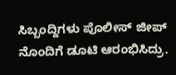ಸಿಬ್ಬಂದ್ದಿಗಳು ಪೊಲೀಸ್ ಜೀಪ್ ನೊಂದಿಗೆ ಡೂಟಿ ಆರಂಭಿಸಿದ್ರು.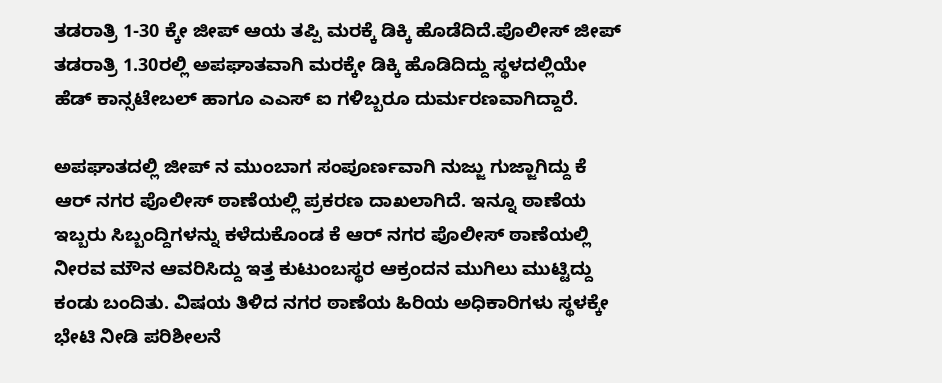ತಡರಾತ್ರಿ 1-30 ಕ್ಕೇ ಜೀಪ್ ಆಯ ತಪ್ಪಿ ಮರಕ್ಕೆ ಡಿಕ್ಕಿ ಹೊಡೆದಿದೆ.ಪೊಲೀಸ್ ಜೀಪ್ ತಡರಾತ್ರಿ 1.30ರಲ್ಲಿ ಅಪಘಾತವಾಗಿ ಮರಕ್ಕೇ ಡಿಕ್ಕಿ ಹೊಡಿದಿದ್ದು ಸ್ಥಳದಲ್ಲಿಯೇ ಹೆಡ್ ಕಾನ್ಸಟೇಬಲ್ ಹಾಗೂ ಎಎಸ್ ಐ ಗಳಿಬ್ಬರೂ ದುರ್ಮರಣವಾಗಿದ್ದಾರೆ.

ಅಪಘಾತದಲ್ಲಿ ಜೀಪ್ ನ ಮುಂಬಾಗ ಸಂಪೂರ್ಣವಾಗಿ ನುಜ್ಜು ಗುಜ್ಜಾಗಿದ್ದು ಕೆ ಆರ್ ನಗರ ಪೊಲೀಸ್ ಠಾಣೆಯಲ್ಲಿ ಪ್ರಕರಣ ದಾಖಲಾಗಿದೆ. ಇನ್ನೂ ಠಾಣೆಯ ಇಬ್ಬರು ಸಿಬ್ಬಂದ್ದಿಗಳನ್ನು ಕಳೆದುಕೊಂಡ ಕೆ ಆರ್ ನಗರ ಪೊಲೀಸ್ ಠಾಣೆಯಲ್ಲಿ ನೀರವ ಮೌನ ಆವರಿಸಿದ್ದು ಇತ್ತ ಕುಟುಂಬಸ್ಥರ ಆಕ್ರಂದನ ಮುಗಿಲು ಮುಟ್ಟಿದ್ದು ಕಂಡು ಬಂದಿತು. ವಿಷಯ ತಿಳಿದ ನಗರ ಠಾಣೆಯ ಹಿರಿಯ ಅಧಿಕಾರಿಗಳು ಸ್ಥಳಕ್ಕೇ ಭೇಟಿ ನೀಡಿ ಪರಿಶೀಲನೆ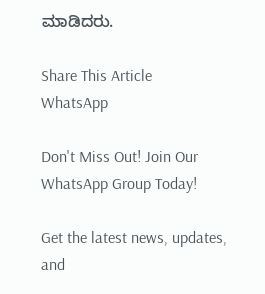ಮಾಡಿದರು.

Share This Article
WhatsApp

Don't Miss Out! Join Our WhatsApp Group Today!

Get the latest news, updates, and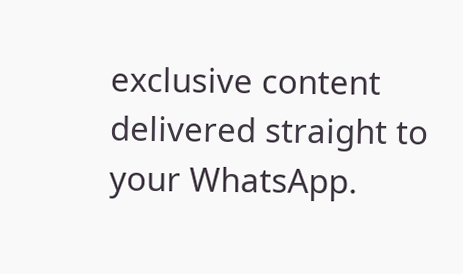exclusive content delivered straight to your WhatsApp.